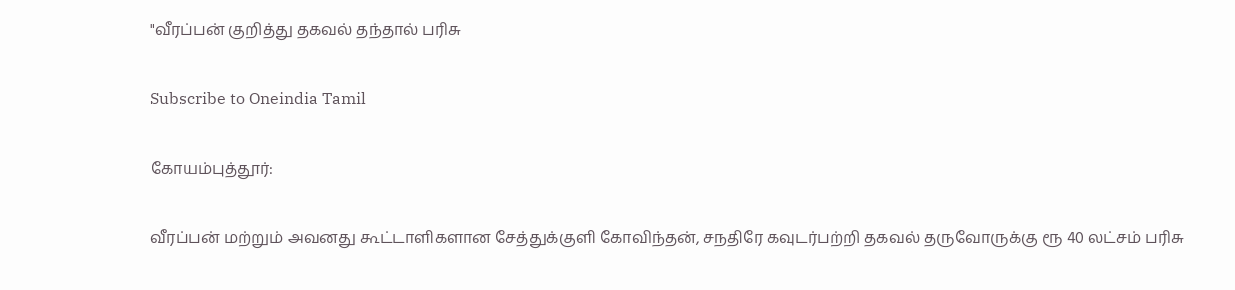"வீரப்பன் குறித்து தகவல் தந்தால் பரிசு

Subscribe to Oneindia Tamil

கோயம்புத்தூர்:

வீரப்பன் மற்றும் அவனது கூட்டாளிகளான சேத்துக்குளி கோவிந்தன், சநதிரே கவுடர்பற்றி தகவல் தருவோருக்கு ரூ 40 லட்சம் பரிசு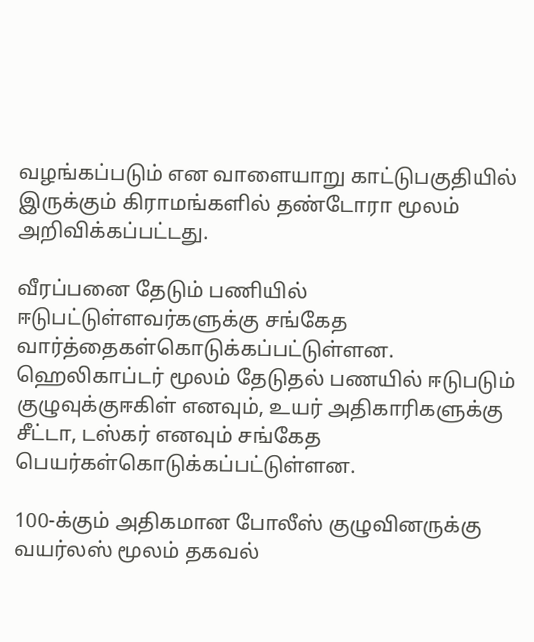வழங்கப்படும் என வாளையாறு காட்டுபகுதியில் இருக்கும் கிராமங்களில் தண்டோரா மூலம் அறிவிக்கப்பட்டது.

வீரப்பனை தேடும் பணியில் ஈடுபட்டுள்ளவர்களுக்கு சங்கேத வார்த்தைகள்கொடுக்கப்பட்டுள்ளன. ஹெலிகாப்டர் மூலம் தேடுதல் பணயில் ஈடுபடும் குழுவுக்குஈகிள் எனவும், உயர் அதிகாரிகளுக்கு சீட்டா, டஸ்கர் எனவும் சங்கேத பெயர்கள்கொடுக்கப்பட்டுள்ளன.

100-க்கும் அதிகமான போலீஸ் குழுவினருக்கு வயர்லஸ் மூலம் தகவல்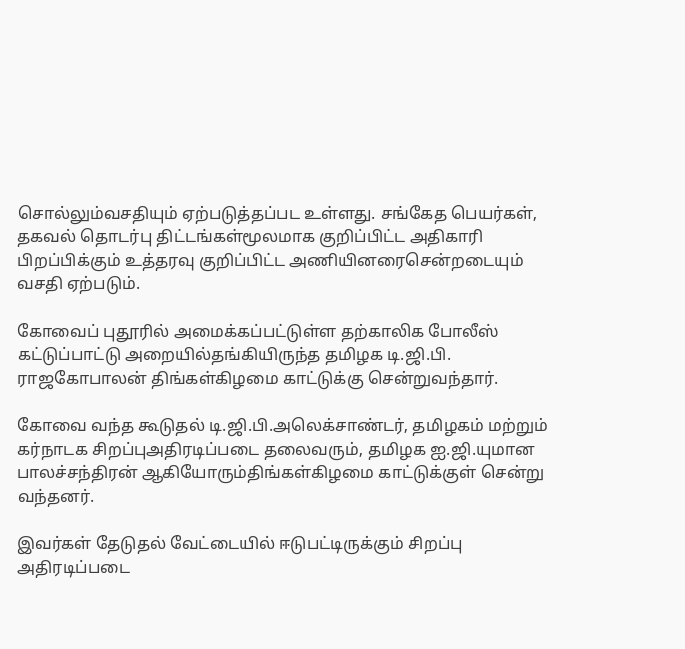சொல்லும்வசதியும் ஏற்படுத்தப்பட உள்ளது. சங்கேத பெயர்கள், தகவல் தொடர்பு திட்டங்கள்மூலமாக குறிப்பிட்ட அதிகாரி பிறப்பிக்கும் உத்தரவு குறிப்பிட்ட அணியினரைசென்றடையும் வசதி ஏற்படும்.

கோவைப் புதூரில் அமைக்கப்பட்டுள்ள தற்காலிக போலீஸ் கட்டுப்பாட்டு அறையில்தங்கியிருந்த தமிழக டி.ஜி.பி. ராஜகோபாலன் திங்கள்கிழமை காட்டுக்கு சென்றுவந்தார்.

கோவை வந்த கூடுதல் டி.ஜி.பி.அலெக்சாண்டர், தமிழகம் மற்றும் கர்நாடக சிறப்புஅதிரடிப்படை தலைவரும், தமிழக ஐ.ஜி.யுமான பாலச்சந்திரன் ஆகியோரும்திங்கள்கிழமை காட்டுக்குள் சென்று வந்தனர்.

இவர்கள் தேடுதல் வேட்டையில் ஈடுபட்டிருக்கும் சிறப்பு அதிரடிப்படை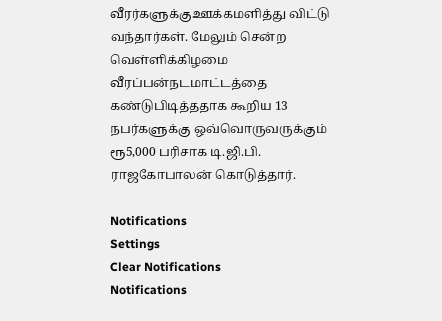வீரர்களுக்குஊக்கமளித்து விட்டு வந்தார்கள். மேலும் சென்ற வெள்ளிக்கிழமை வீரப்பன்நடமாட்டத்தை கண்டுபிடித்ததாக கூறிய 13 நபர்களுக்கு ஒவ்வொருவருக்கும் ரூ5,000 பரிசாக டி.ஜி.பி. ராஜகோபாலன் கொடுத்தார்.

Notifications
Settings
Clear Notifications
Notifications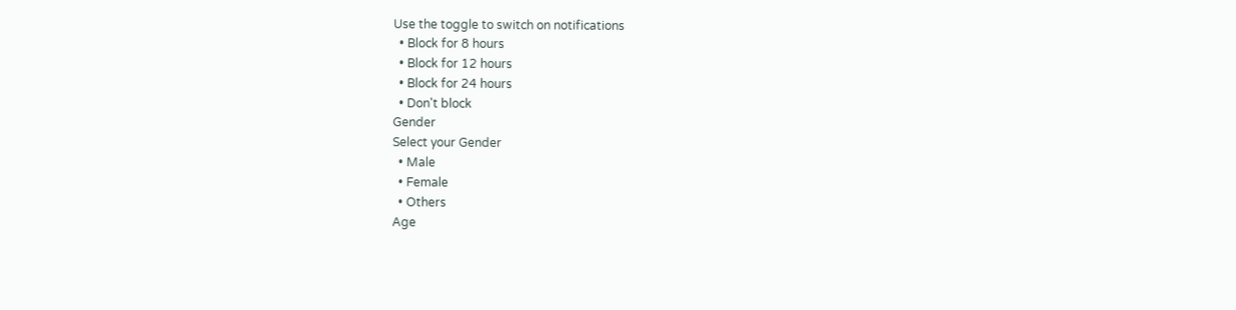Use the toggle to switch on notifications
  • Block for 8 hours
  • Block for 12 hours
  • Block for 24 hours
  • Don't block
Gender
Select your Gender
  • Male
  • Female
  • Others
Age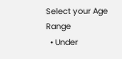Select your Age Range
  • Under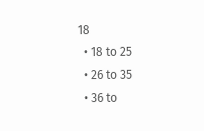18
  • 18 to 25
  • 26 to 35
  • 36 to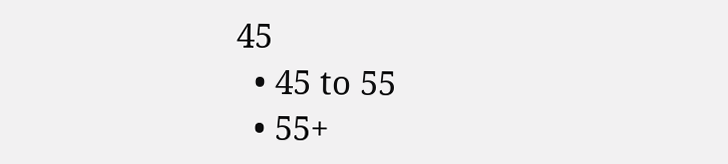45
  • 45 to 55
  • 55+